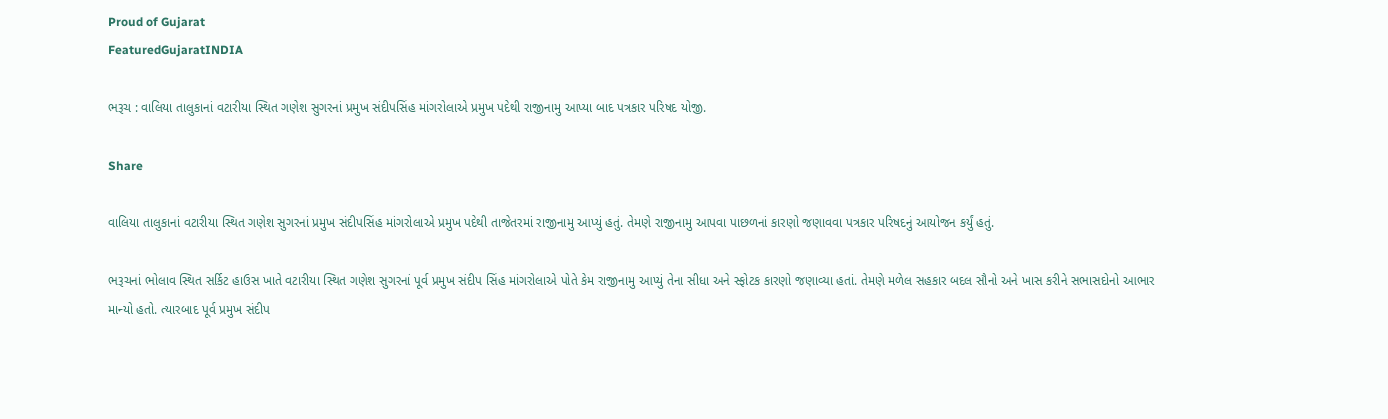Proud of Gujarat
FeaturedGujaratINDIA

ભરૂચ : વાલિયા તાલુકાનાં વટારીયા સ્થિત ગણેશ સુગરનાં પ્રમુખ સંદીપસિંહ માંગરોલાએ પ્રમુખ પદેથી રાજીનામુ આપ્યા બાદ પત્રકાર પરિષદ યોજી.

Share

વાલિયા તાલુકાનાં વટારીયા સ્થિત ગણેશ સુગરનાં પ્રમુખ સંદીપસિંહ માંગરોલાએ પ્રમુખ પદેથી તાજેતરમાં રાજીનામુ આપ્યું હતું. તેમણે રાજીનામુ આપવા પાછળનાં કારણો જણાવવા પત્રકાર પરિષદનું આયોજન કર્યું હતું.

ભરૂચનાં ભોલાવ સ્થિત સર્કિટ હાઉસ ખાતે વટારીયા સ્થિત ગણેશ સુગરનાં પૂર્વ પ્રમુખ સંદીપ સિંહ માંગરોલાએ પોતે કેમ રાજીનામુ આપ્યું તેના સીધા અને સ્ફોટક કારણો જણાવ્યા હતાં. તેમણે મળેલ સહકાર બદલ સૌનો અને ખાસ કરીને સભાસદોનો આભાર માન્યો હતો. ત્યારબાદ પૂર્વ પ્રમુખ સંદીપ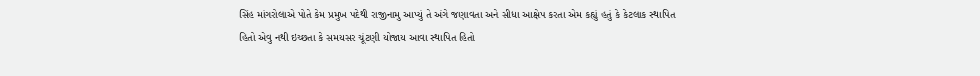સિંહ માંગરોલાએ પોતે કેમ પ્રમુખ પદેથી રાજીનામુ આપ્યું તે અંગે જણાવતા અને સીધા આક્ષેપ કરતા એમ કહ્યું હતું કે કેટલાક સ્થાપિત હિતો એવુ નથી ઇચ્છતા કે સમયસર ચૂંટણી યોજાય આવા સ્થાપિત હિતો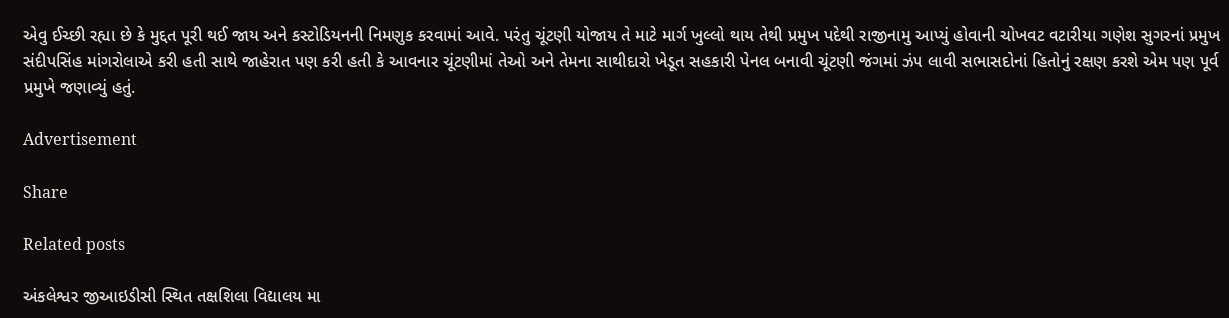એવુ ઈચ્છી રહ્યા છે કે મુદ્દત પૂરી થઈ જાય અને કસ્ટોડિયનની નિમણુક કરવામાં આવે. પરંતુ ચૂંટણી યોજાય તે માટે માર્ગ ખુલ્લો થાય તેથી પ્રમુખ પદેથી રાજીનામુ આપ્યું હોવાની ચોખવટ વટારીયા ગણેશ સુગરનાં પ્રમુખ સંદીપસિંહ માંગરોલાએ કરી હતી સાથે જાહેરાત પણ કરી હતી કે આવનાર ચૂંટણીમાં તેઓ અને તેમના સાથીદારો ખેડૂત સહકારી પેનલ બનાવી ચૂંટણી જંગમાં ઝંપ લાવી સભાસદોનાં હિતોનું રક્ષણ કરશે એમ પણ પૂર્વ પ્રમુખે જણાવ્યું હતું.

Advertisement

Share

Related posts

અંકલેશ્વર જીઆઇડીસી સ્થિત તક્ષશિલા વિદ્યાલય મા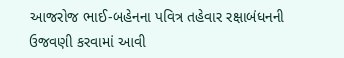આજરોજ ભાઈ-બહેનના પવિત્ર તહેવાર રક્ષાબંધનની ઉજવણી કરવામાં આવી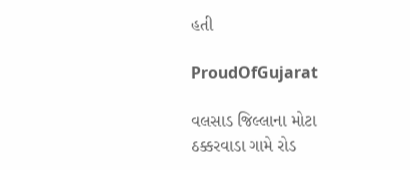હતી

ProudOfGujarat

વલસાડ જિલ્લાના મોટા ઠક્કરવાડા ગામે રોડ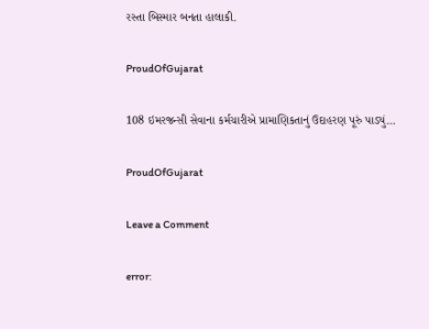રસ્તા બિસ્માર બનતા હાલાકી.

ProudOfGujarat

108 ઇમરજન્સી સેવાના કર્મચારીએ પ્રામાણિકતાનું ઉદાહરણ પૂરું પાડ્યું…

ProudOfGujarat

Leave a Comment

error: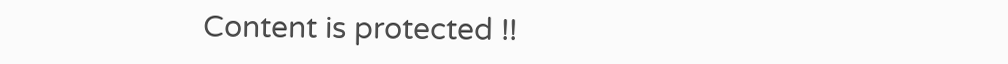Content is protected !!